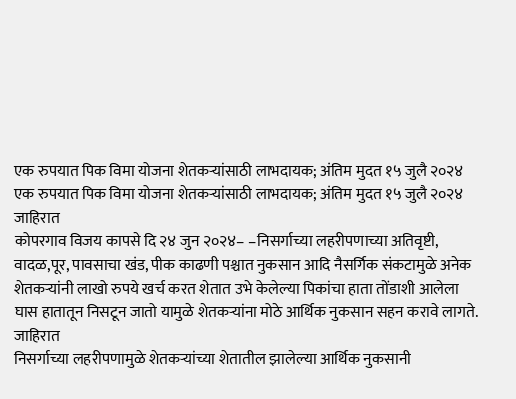एक रुपयात पिक विमा योजना शेतकऱ्यांसाठी लाभदायक; अंतिम मुदत १५ जुलै २०२४
एक रुपयात पिक विमा योजना शेतकऱ्यांसाठी लाभदायक; अंतिम मुदत १५ जुलै २०२४
जाहिरात
कोपरगाव विजय कापसे दि २४ जुन २०२४– –निसर्गाच्या लहरीपणाच्या अतिवृष्टी, वादळ,पूर, पावसाचा खंड, पीक काढणी पश्चात नुकसान आदि नैसर्गिक संकटामुळे अनेक शेतकऱ्यांनी लाखो रुपये खर्च करत शेतात उभे केलेल्या पिकांचा हाता तोंडाशी आलेला घास हातातून निसटून जातो यामुळे शेतकऱ्यांना मोठे आर्थिक नुकसान सहन करावे लागते.
जाहिरात
निसर्गाच्या लहरीपणामुळे शेतकऱ्यांच्या शेतातील झालेल्या आर्थिक नुकसानी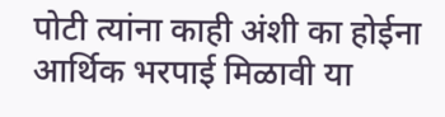पोटी त्यांना काही अंशी का होईना आर्थिक भरपाई मिळावी या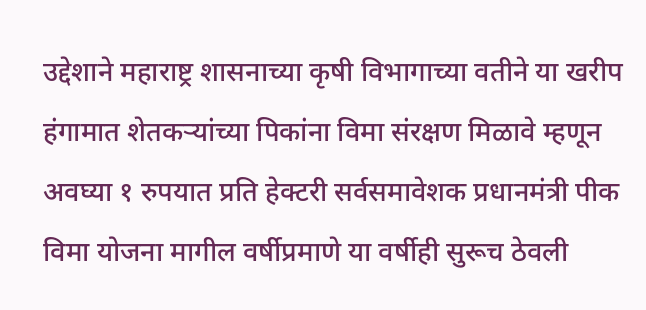उद्देशाने महाराष्ट्र शासनाच्या कृषी विभागाच्या वतीने या खरीप हंगामात शेतकऱ्यांच्या पिकांना विमा संरक्षण मिळावे म्हणून अवघ्या १ रुपयात प्रति हेक्टरी सर्वसमावेशक प्रधानमंत्री पीक विमा योजना मागील वर्षीप्रमाणे या वर्षीही सुरूच ठेवली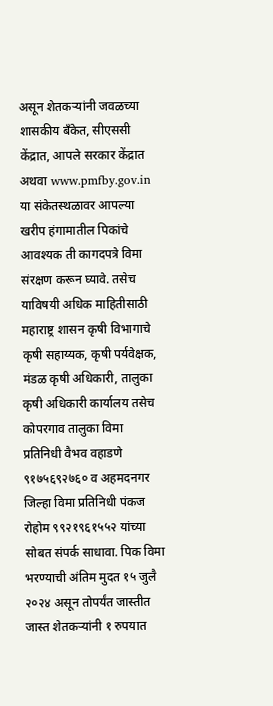असून शेतकऱ्यांनी जवळच्या शासकीय बँकेत, सीएससी केंद्रात, आपले सरकार केंद्रात अथवा www.pmfby.gov.in या संकेतस्थळावर आपल्या खरीप हंगामातील पिकांचे आवश्यक ती कागदपत्रे विमा संरक्षण करून घ्यावे. तसेच याविषयी अधिक माहितीसाठी महाराष्ट्र शासन कृषी विभागाचे कृषी सहाय्यक, कृषी पर्यवेक्षक, मंडळ कृषी अधिकारी, तालुका कृषी अधिकारी कार्यालय तसेच कोपरगाव तालुका विमा प्रतिनिधी वैभव वहाडणे ९१७५६९२७६० व अहमदनगर जिल्हा विमा प्रतिनिधी पंकज रोहोम ९९२१९६१५५२ यांच्या सोबत संपर्क साधावा. पिक विमा भरण्याची अंतिम मुदत १५ जुलै २०२४ असून तोपर्यंत जास्तीत जास्त शेतकऱ्यांनी १ रुपयात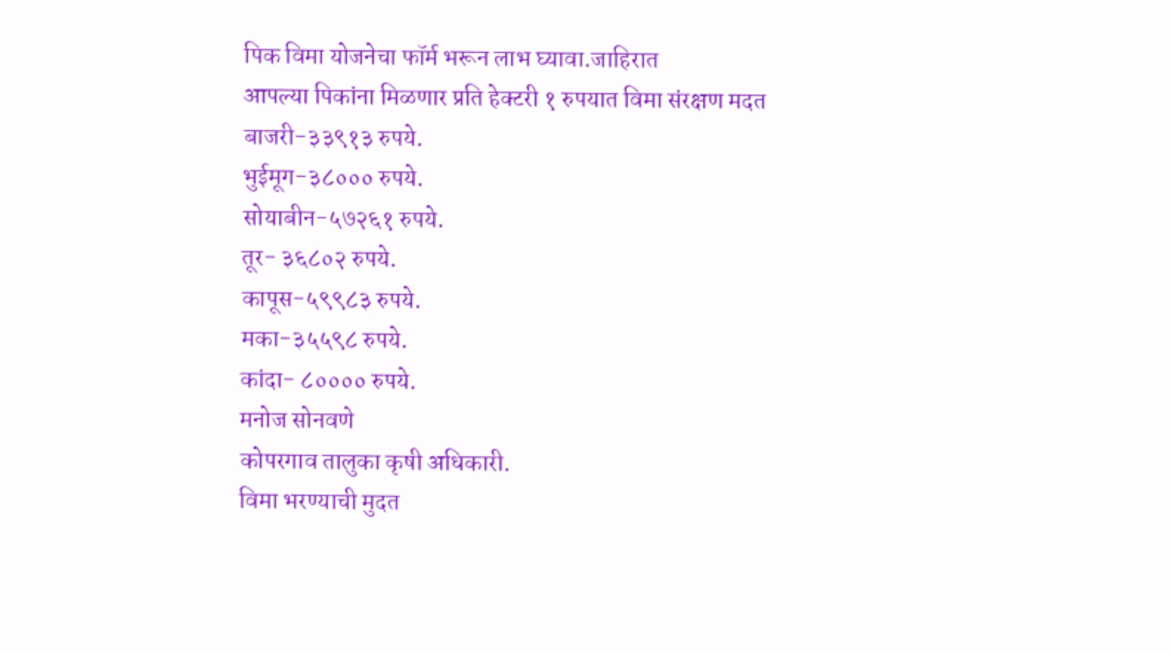पिक विमा योजनेचा फॉर्म भरून लाभ घ्यावा.जाहिरात
आपल्या पिकांना मिळणार प्रति हेक्टरी १ रुपयात विमा संरक्षण मदत
बाजरी-३३९१३ रुपये.
भुईमूग-३८००० रुपये.
सोयाबीन-५७२६१ रुपये.
तूर- ३६८०२ रुपये.
कापूस-५९९८३ रुपये.
मका-३५५९८ रुपये.
कांदा- ८०००० रुपये.
मनोज सोनवणे
कोपरगाव तालुका कृषी अधिकारी.
विमा भरण्याची मुदत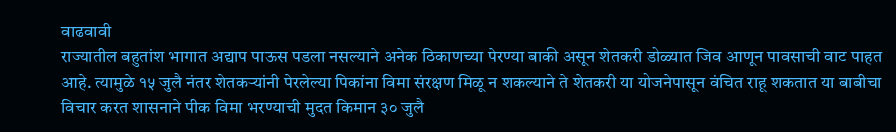वाढवावी
राज्यातील बहुतांश भागात अद्याप पाऊस पडला नसल्याने अनेक ठिकाणच्या पेरण्या बाकी असून शेतकरी डोळ्यात जिव आणून पावसाची वाट पाहत आहे. त्यामुळे १५ जुलै नंतर शेतकऱ्यांनी पेरलेल्या पिकांना विमा संरक्षण मिळू न शकल्याने ते शेतकरी या योजनेपासून वंचित राहू शकतात या बाबीचा विचार करत शासनाने पीक विमा भरण्याची मुदत किमान ३० जुलै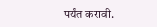पर्यंत करावी.